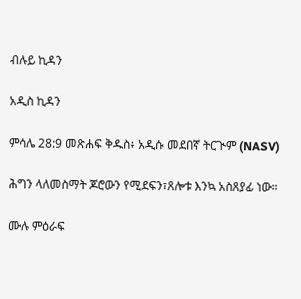ብሉይ ኪዳን

አዲስ ኪዳን

ምሳሌ 28:9 መጽሐፍ ቅዱስ፥ አዲሱ መደበኛ ትርጒም (NASV)

ሕግን ላለመስማት ጆሮውን የሚደፍን፣ጸሎቱ እንኳ አስጸያፊ ነው።

ሙሉ ምዕራፍ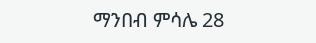ማንበብ ምሳሌ 28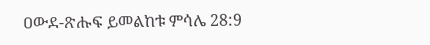ዐውደ-ጽሑፍ ይመልከቱ ምሳሌ 28:9